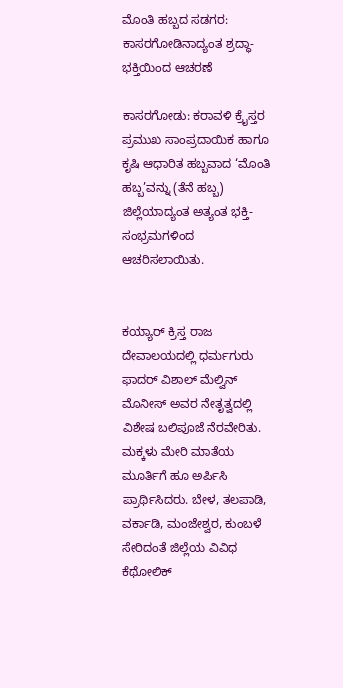ಮೊಂತಿ ಹಬ್ಬದ ಸಡಗರ: ಕಾಸರಗೋಡಿನಾದ್ಯಂತ ಶ್ರದ್ಧಾ-ಭಕ್ತಿಯಿಂದ ಆಚರಣೆ

ಕಾಸರಗೋಡು: ಕರಾವಳಿ ಕ್ರೈಸ್ತರ ಪ್ರಮುಖ ಸಾಂಪ್ರದಾಯಿಕ ಹಾಗೂ ಕೃಷಿ ಆಧಾರಿತ ಹಬ್ಬವಾದ ‘ಮೊಂತಿ ಹಬ್ಬ’ವನ್ನು (ತೆನೆ ಹಬ್ಬ) ಜಿಲ್ಲೆಯಾದ್ಯಂತ ಅತ್ಯಂತ ಭಕ್ತಿ-ಸಂಭ್ರಮಗಳಿಂದ ಆಚರಿಸಲಾಯಿತು.


ಕಯ್ಯಾರ್ ಕ್ರಿಸ್ತ ರಾಜ ದೇವಾಲಯದಲ್ಲಿ ಧರ್ಮಗುರು ಫಾದರ್ ವಿಶಾಲ್ ಮೆಲ್ವಿನ್ ಮೊನೀಸ್ ಅವರ ನೇತೃತ್ವದಲ್ಲಿ ವಿಶೇಷ ಬಲಿಪೂಜೆ ನೆರವೇರಿತು. ಮಕ್ಕಳು ಮೇರಿ ಮಾತೆಯ ಮೂರ್ತಿಗೆ ಹೂ ಅರ್ಪಿಸಿ ಪ್ರಾರ್ಥಿಸಿದರು. ಬೇಳ, ತಲಪಾಡಿ, ವರ್ಕಾಡಿ, ಮಂಜೇಶ್ವರ, ಕುಂಬಳೆ ಸೇರಿದಂತೆ ಜಿಲ್ಲೆಯ ವಿವಿಧ ಕೆಥೋಲಿಕ್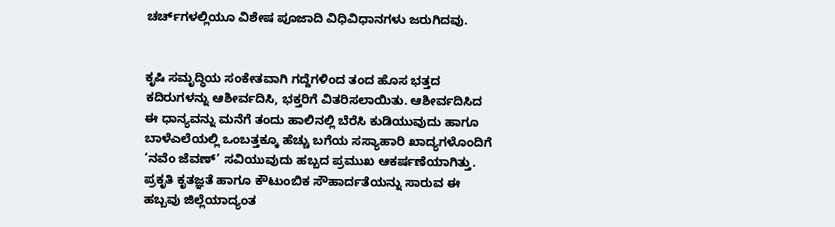ಚರ್ಚ್‌ಗಳಲ್ಲಿಯೂ ವಿಶೇಷ ಪೂಜಾದಿ ವಿಧಿವಿಧಾನಗಳು ಜರುಗಿದವು.


ಕೃಷಿ ಸಮೃದ್ಧಿಯ ಸಂಕೇತವಾಗಿ ಗದ್ದೆಗಳಿಂದ ತಂದ ಹೊಸ ಭತ್ತದ ಕದಿರುಗಳನ್ನು ಆಶೀರ್ವದಿಸಿ, ಭಕ್ತರಿಗೆ ವಿತರಿಸಲಾಯಿತು. ಆಶೀರ್ವದಿಸಿದ ಈ ಧಾನ್ಯವನ್ನು ಮನೆಗೆ ತಂದು ಹಾಲಿನಲ್ಲಿ ಬೆರೆಸಿ ಕುಡಿಯುವುದು ಹಾಗೂ ಬಾಳೆಎಲೆಯಲ್ಲಿ ಒಂಬತ್ತಕ್ಕೂ ಹೆಚ್ಚು ಬಗೆಯ ಸಸ್ಯಾಹಾರಿ ಖಾದ್ಯಗಳೊಂದಿಗೆ ‘ನವೆಂ ಜೆವಣ್’ ಸವಿಯುವುದು ಹಬ್ಬದ ಪ್ರಮುಖ ಆಕರ್ಷಣೆಯಾಗಿತ್ತು. ಪ್ರಕೃತಿ ಕೃತಜ್ಞತೆ ಹಾಗೂ ಕೌಟುಂಬಿಕ ಸೌಹಾರ್ದತೆಯನ್ನು ಸಾರುವ ಈ ಹಬ್ಬವು ಜಿಲ್ಲೆಯಾದ್ಯಂತ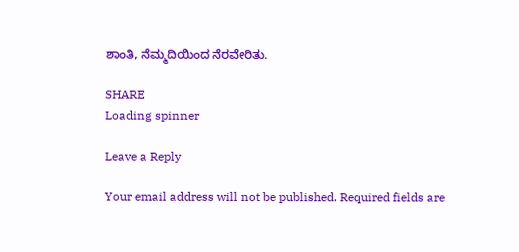ಶಾಂತಿ, ನೆಮ್ಮದಿಯಿಂದ ನೆರವೇರಿತು.

SHARE
Loading spinner

Leave a Reply

Your email address will not be published. Required fields are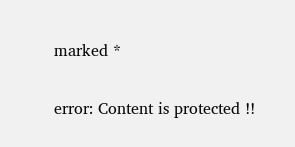marked *

error: Content is protected !!